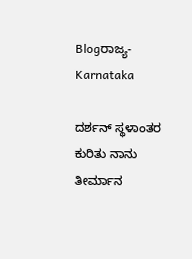Blogರಾಜ್ಯ-Karnataka

ದರ್ಶನ್ ಸ್ಥಳಾಂತರ ಕುರಿತು ನಾನು ತೀರ್ಮಾನ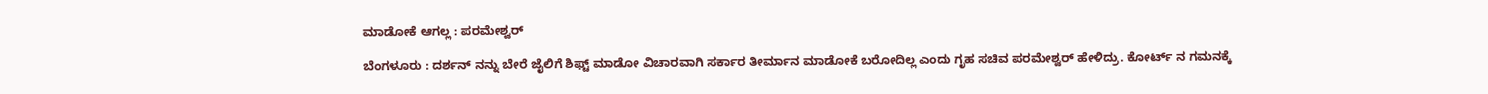ಮಾಡೋಕೆ ಆಗಲ್ಲ : ಪರಮೇಶ್ವರ್

ಬೆಂಗಳೂರು : ದರ್ಶನ್ ನನ್ನು ಬೇರೆ ಜೈಲಿಗೆ ಶಿಫ್ಟ್ ಮಾಡೋ ವಿಚಾರವಾಗಿ ಸರ್ಕಾರ ತೀರ್ಮಾನ ಮಾಡೋಕೆ ಬರೋದಿಲ್ಲ ಎಂದು ಗೃಹ ಸಚಿವ ಪರಮೇಶ್ವರ್ ಹೇಳಿದ್ರು. ಕೋರ್ಟ್ ನ ಗಮನಕ್ಕೆ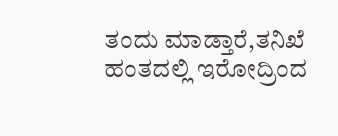ತಂದು ಮಾಡ್ತಾರೆ,ತನಿಖೆ ಹಂತದಲ್ಲಿ ಇರೋದ್ರಿಂದ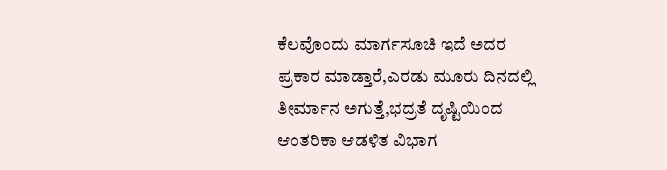ಕೆಲವೊಂದು ಮಾರ್ಗಸೂಚಿ ಇದೆ ಅದರ ಪ್ರಕಾರ ಮಾಡ್ತಾರೆ,ಎರಡು ಮೂರು ದಿನದಲ್ಲಿ ತೀರ್ಮಾನ ಅಗುತ್ತೆ,ಭದ್ರತೆ ದೃಷ್ಟಿಯಿಂದ ಆಂತರಿಕಾ ಆಡಳಿತ ವಿಭಾಗ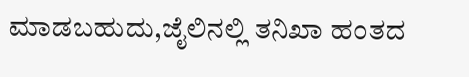ಮಾಡಬಹುದು,ಜೈಲಿನಲ್ಲಿ ತನಿಖಾ ಹಂತದ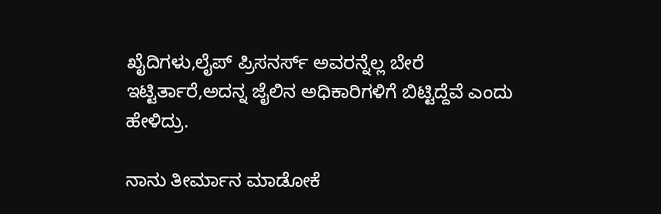ಖೈದಿಗಳು,ಲೈಪ್ ಪ್ರಿಸನರ್ಸ್ ಅವರನ್ನೆಲ್ಲ ಬೇರೆ ಇಟ್ಟಿರ್ತಾರೆ,ಅದನ್ನ ಜೈಲಿನ ಅಧಿಕಾರಿಗಳಿಗೆ ಬಿಟ್ಟಿದ್ದೆವೆ ಎಂದು ಹೇಳಿದ್ರು.

ನಾನು ತೀರ್ಮಾನ ಮಾಡೋಕೆ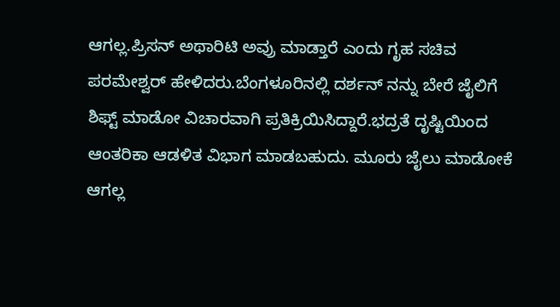ಆಗಲ್ಲ.ಪ್ರಿಸನ್ ಅಥಾರಿಟಿ ಅವ್ರು ಮಾಡ್ತಾರೆ ಎಂದು ಗೃಹ ಸಚಿವ ಪರಮೇಶ್ವರ್ ಹೇಳಿದರು.ಬೆಂಗಳೂರಿನಲ್ಲಿ ದರ್ಶನ್ ನನ್ನು ಬೇರೆ ಜೈಲಿಗೆ ಶಿಫ್ಟ್ ಮಾಡೋ ವಿಚಾರವಾಗಿ ಪ್ರತಿಕ್ರಿಯಿಸಿದ್ದಾರೆ.ಭದ್ರತೆ ದೃಷ್ಟಿಯಿಂದ ಆಂತರಿಕಾ ಆಡಳಿತ ವಿಭಾಗ ಮಾಡಬಹುದು. ಮೂರು ಜೈಲು‌ ಮಾಡೋಕೆ ಆಗಲ್ಲ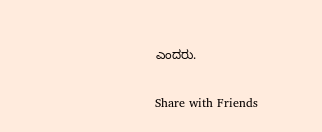ಎಂದರು.

Share with Friends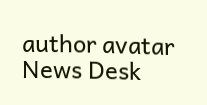author avatar
News Desk